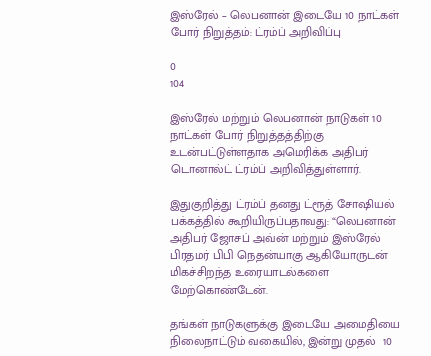இஸ்ரேல் – லெபனான் இடையே 10 நாட்கள் போர் நிறுத்தம்: ட்ரம்ப் அறிவிப்பு

0
104

இஸ்ரேல் மற்றும் லெபனான் நாடுகள் 10 நாட்கள் போர் நிறுத்தத்திற்கு உடன்பட்டுள்ளதாக அமெரிக்க அதிபர் டொனால்ட் ட்ரம்ப் அறிவித்துள்ளார்.

இதுகுறித்து ட்ரம்ப் தனது ட்ரூத் சோஷியல் பக்கத்தில் கூறியிருப்பதாவது: “லெபனான் அதிபர் ஜோசப் அவ்ன் மற்றும் இஸ்ரேல் பிரதமர் பிபி நெதன்யாகு ஆகியோருடன் மிகச்சிறந்த உரையாடல்களை மேற்கொண்டேன்.

தங்கள் நாடுகளுக்கு இடையே அமைதியை நிலைநாட்டும் வகையில், இன்று முதல்  10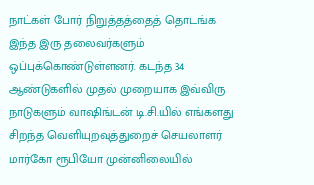நாட்கள் போர் நிறுத்தத்தைத் தொடங்க இந்த இரு தலைவர்களும் ஒப்புக்கொண்டுள்ளனர். கடந்த 34 ஆண்டுகளில் முதல் முறையாக இவ்விரு நாடுகளும் வாஷிங்டன் டி.சி.யில் எங்களது சிறந்த வெளியுறவுத்துறைச் செயலாளர் மார்கோ ரூபியோ முன்னிலையில்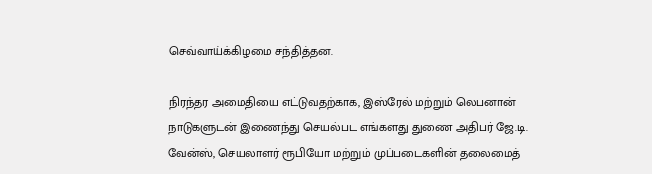செவ்வாய்க்கிழமை சந்தித்தன.

நிரந்தர அமைதியை எட்டுவதற்காக, இஸ்ரேல் மற்றும் லெபனான் நாடுகளுடன் இணைந்து செயல்பட எங்களது துணை அதிபர் ஜே.டி. வேன்ஸ், செயலாளர் ரூபியோ மற்றும் முப்படைகளின் தலைமைத்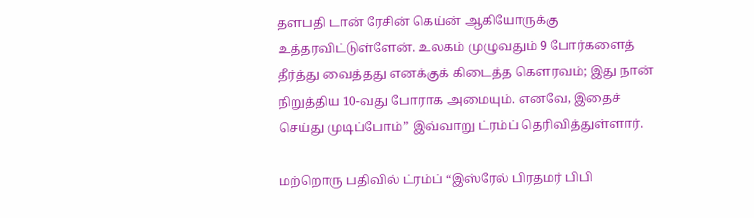தளபதி டான் ரேசின் கெய்ன் ஆகியோருக்கு உத்தரவிட்டுள்ளேன். உலகம் முழுவதும் 9 போர்களைத் தீர்த்து வைத்தது எனக்குக் கிடைத்த கௌரவம்; இது நான் நிறுத்திய 10-வது போராக அமையும். எனவே, இதைச் செய்து முடிப்போம்” இவ்வாறு ட்ரம்ப் தெரிவித்துள்ளார்.

மற்றொரு பதிவில் ட்ரம்ப் “இஸ்ரேல் பிரதமர் பிபி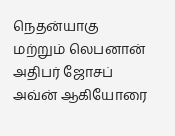நெதன்யாகு மற்றும் லெபனான் அதிபர் ஜோசப் அவ்ன் ஆகியோரை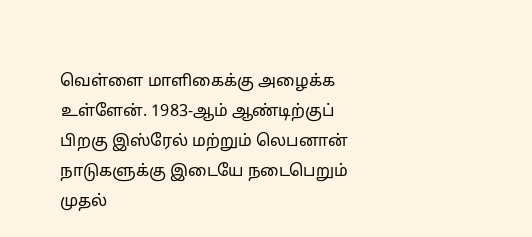வெள்ளை மாளிகைக்கு அழைக்க உள்ளேன். 1983-ஆம் ஆண்டிற்குப் பிறகு இஸ்ரேல் மற்றும் லெபனான் நாடுகளுக்கு இடையே நடைபெறும் முதல்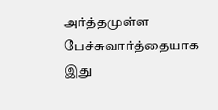அர்த்தமுள்ள பேச்சுவார்த்தையாக இது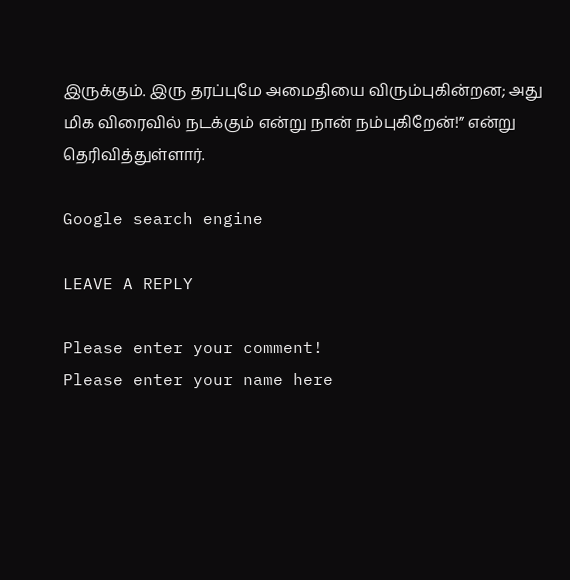இருக்கும். இரு தரப்புமே அமைதியை விரும்புகின்றன; அது மிக விரைவில் நடக்கும் என்று நான் நம்புகிறேன்!” என்று தெரிவித்துள்ளார்.

Google search engine

LEAVE A REPLY

Please enter your comment!
Please enter your name here